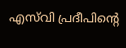എസ്‌വി പ്രദീപിന്റെ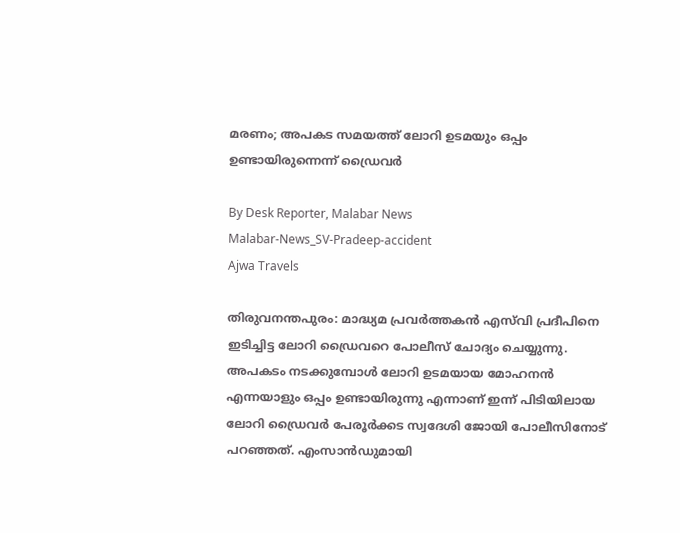മരണം; അപകട സമയത്ത് ലോറി ഉടമയും ഒപ്പം ഉണ്ടായിരുന്നെന്ന് ഡ്രൈവർ

By Desk Reporter, Malabar News
Malabar-News_SV-Pradeep-accident
Ajwa Travels

തിരുവനന്തപുരം: മാദ്ധ്യമ പ്രവർത്തകൻ എസ്‌വി പ്രദീപിനെ ഇടിച്ചിട്ട ലോറി ഡ്രൈവറെ പോലീസ് ചോദ്യം ചെയ്യുന്നു. അപകടം നടക്കുമ്പോൾ ലോറി ഉടമയായ മോഹനൻ എന്നയാളും ഒപ്പം ഉണ്ടായിരുന്നു എന്നാണ് ഇന്ന് പിടിയിലായ ലോറി ഡ്രൈവർ പേരൂർക്കട സ്വദേശി ജോയി പോലീസിനോട് പറഞ്ഞത്. എംസാൻഡുമായി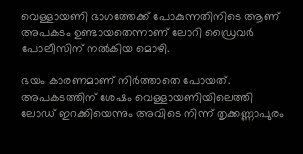വെള്ളായണി ഭാഗത്തേക്ക് പോകുന്നതിനിടെ ആണ് അപകടം ഉണ്ടായതെന്നാണ് ലോറി ഡ്രൈവർ പോലീസിന് നൽകിയ മൊഴി.

ഭയം കാരണമാണ് നിർത്താതെ പോയത്. അപകടത്തിന് ശേഷം വെള്ളായണിയിലെത്തി ലോഡ് ഇറക്കിയെന്നും അവിടെ നിന്ന് തൃക്കണ്ണാപുരം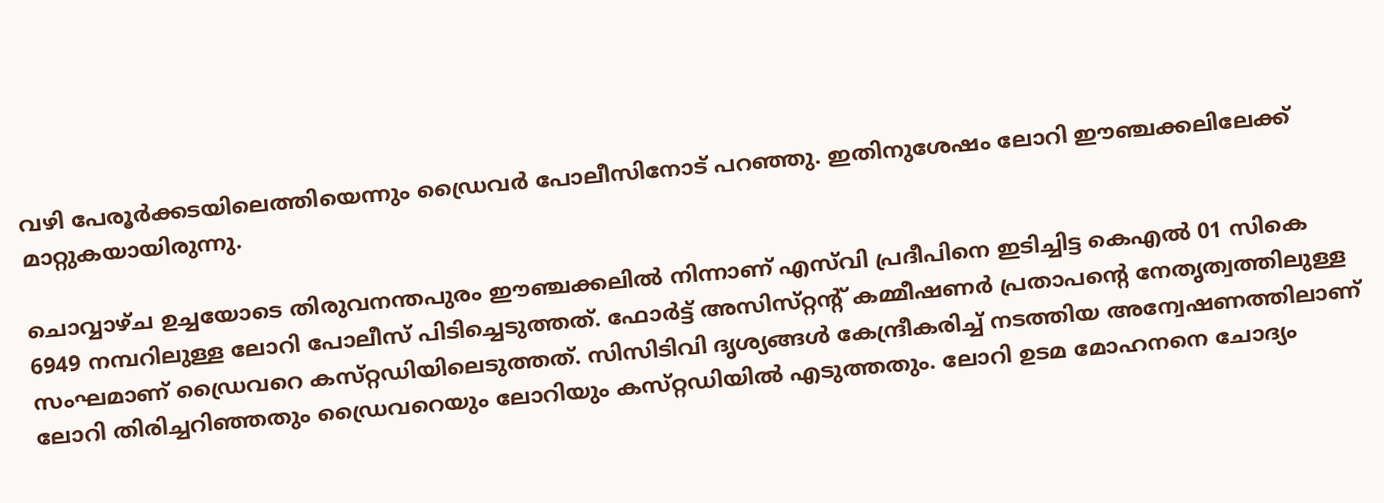വഴി പേരൂർക്കടയിലെത്തിയെന്നും ഡ്രൈവർ പോലീസിനോട് പറഞ്ഞു. ഇതിനുശേഷം ലോറി ഈഞ്ചക്കലിലേക്ക് മാറ്റുകയായിരുന്നു.

ചൊവ്വാഴ്‌ച ഉച്ചയോടെ തിരുവനന്തപുരം ഈഞ്ചക്കലിൽ നിന്നാണ് എസ്‌വി പ്രദീപിനെ ഇടിച്ചിട്ട കെഎൽ 01 സികെ 6949 നമ്പറിലുള്ള ലോറി പോലീസ് പിടിച്ചെടുത്തത്. ഫോര്‍ട്ട് അസിസ്‌റ്റന്റ്‌ കമ്മീഷണര്‍ പ്രതാപന്റെ നേതൃത്വത്തിലുള്ള സംഘമാണ് ഡ്രൈവറെ കസ്‌റ്റഡിയിലെടുത്തത്. സിസിടിവി ദൃശ്യങ്ങൾ കേന്ദ്രീകരിച്ച് നടത്തിയ അന്വേഷണത്തിലാണ് ലോറി തിരിച്ചറിഞ്ഞതും ഡ്രൈവറെയും ലോറിയും കസ്‌റ്റഡിയിൽ എടുത്തതും. ലോറി ഉടമ മോഹനനെ ചോദ്യം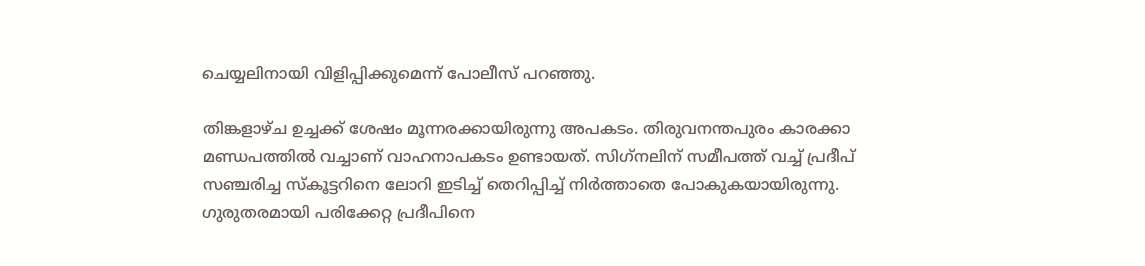ചെയ്യലിനായി വിളിപ്പിക്കുമെന്ന് പോലീസ് പറഞ്ഞു.

തിങ്കളാഴ്‌ച ഉച്ചക്ക് ശേഷം മൂന്നരക്കായിരുന്നു അപകടം. തിരുവനന്തപുരം കാരക്കാ മണ്ഡപത്തിൽ വച്ചാണ് വാഹനാപകടം ഉണ്ടായത്. സിഗ്‌നലിന് സമീപത്ത് വച്ച് പ്രദീപ് സഞ്ചരിച്ച സ്‌കൂട്ടറിനെ ലോറി ഇടിച്ച് തെറിപ്പിച്ച് നിർത്താതെ പോകുകയായിരുന്നു. ഗുരുതരമായി പരിക്കേറ്റ പ്രദീപിനെ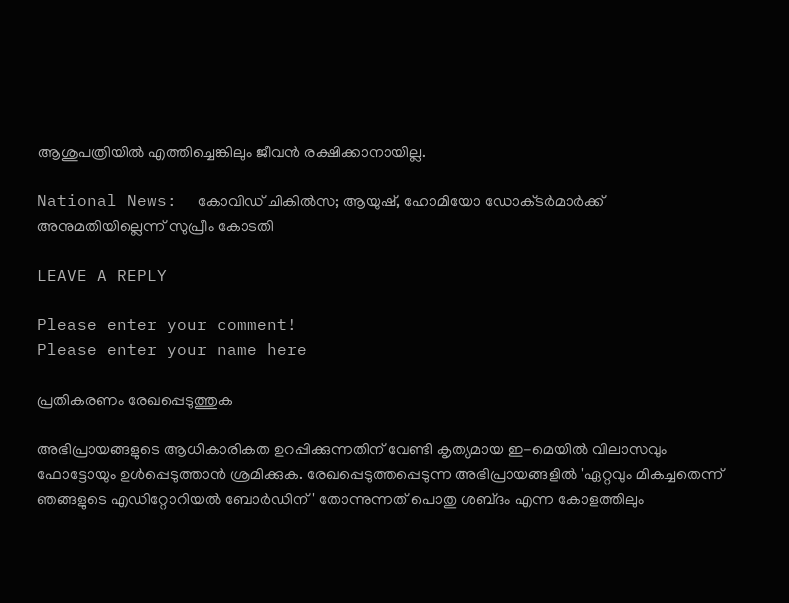ആശുപത്രിയിൽ എത്തിച്ചെങ്കിലും ജീവൻ രക്ഷിക്കാനായില്ല.

National News:  കോവിഡ് ചികിൽസ; ആയുഷ്, ഹോമിയോ ഡോക്‌ടർമാർക്ക് അനുമതിയില്ലെന്ന് സുപ്രീം കോടതി

LEAVE A REPLY

Please enter your comment!
Please enter your name here

പ്രതികരണം രേഖപ്പെടുത്തുക

അഭിപ്രായങ്ങളുടെ ആധികാരികത ഉറപ്പിക്കുന്നതിന് വേണ്ടി കൃത്യമായ ഇ-മെയിൽ വിലാസവും ഫോട്ടോയും ഉൾപ്പെടുത്താൻ ശ്രമിക്കുക. രേഖപ്പെടുത്തപ്പെടുന്ന അഭിപ്രായങ്ങളിൽ 'ഏറ്റവും മികച്ചതെന്ന് ഞങ്ങളുടെ എഡിറ്റോറിയൽ ബോർഡിന്' തോന്നുന്നത് പൊതു ശബ്‌ദം എന്ന കോളത്തിലും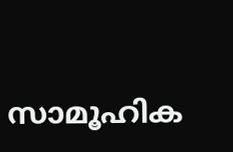സാമൂഹിക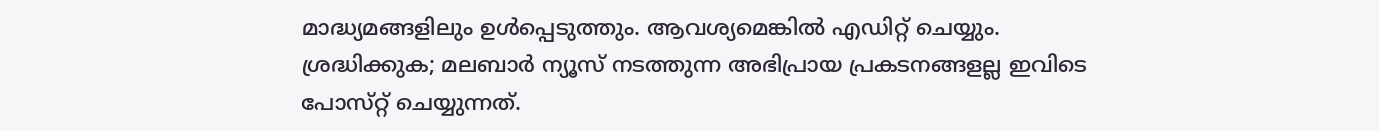മാദ്ധ്യമങ്ങളിലും ഉൾപ്പെടുത്തും. ആവശ്യമെങ്കിൽ എഡിറ്റ് ചെയ്യും. ശ്രദ്ധിക്കുക; മലബാർ ന്യൂസ് നടത്തുന്ന അഭിപ്രായ പ്രകടനങ്ങളല്ല ഇവിടെ പോസ്‌റ്റ് ചെയ്യുന്നത്.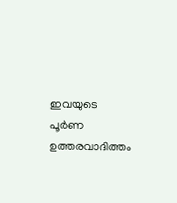ഇവയുടെ പൂർണ ഉത്തരവാദിത്തം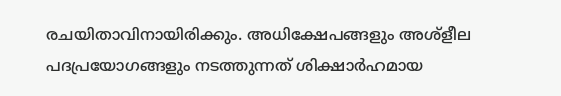രചയിതാവിനായിരിക്കും. അധിക്ഷേപങ്ങളും അശ്‌ളീല പദപ്രയോഗങ്ങളും നടത്തുന്നത് ശിക്ഷാർഹമായ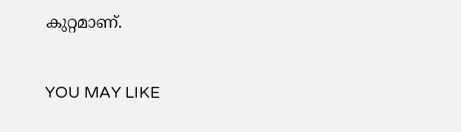കുറ്റമാണ്.

YOU MAY LIKE